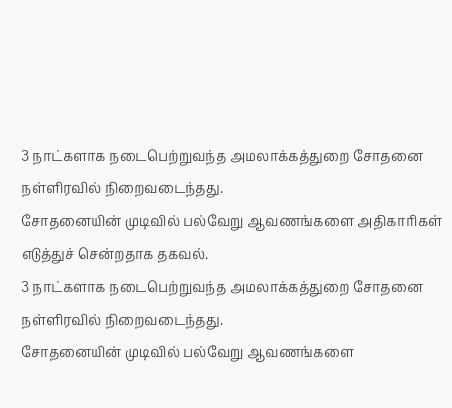3 நாட்களாக நடைபெற்றுவந்த அமலாக்கத்துறை சோதனை நள்ளிரவில் நிறைவடைந்தது.
சோதனையின் முடிவில் பல்வேறு ஆவணங்களை அதிகாரிகள் எடுத்துச் சென்றதாக தகவல்.
3 நாட்களாக நடைபெற்றுவந்த அமலாக்கத்துறை சோதனை நள்ளிரவில் நிறைவடைந்தது.
சோதனையின் முடிவில் பல்வேறு ஆவணங்களை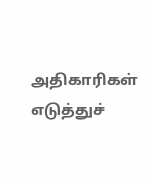அதிகாரிகள் எடுத்துச்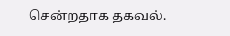சென்றதாக தகவல்.